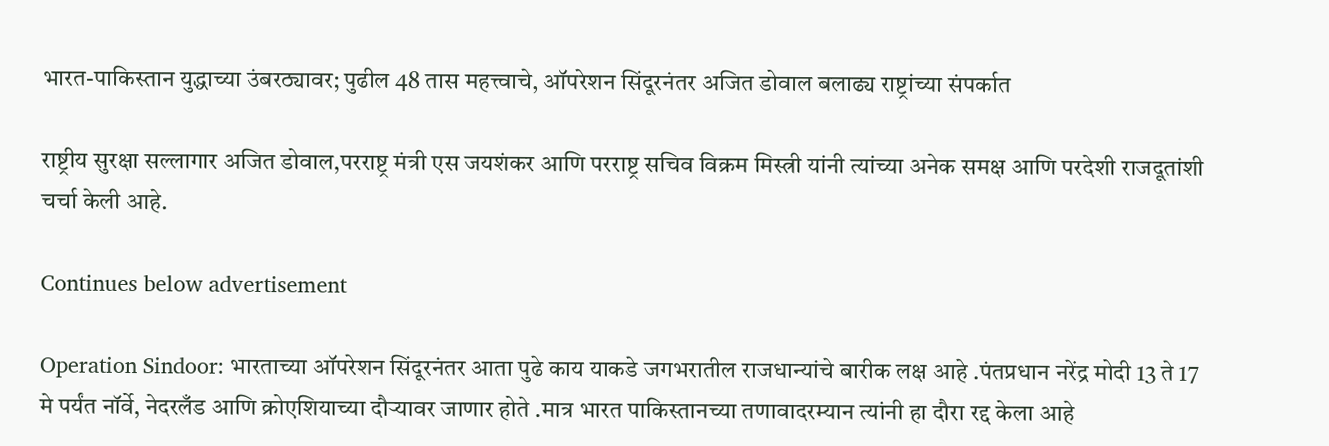भारत-पाकिस्तान युद्धाच्या उंबरठ्यावर; पुढील 48 तास महत्त्वाचे, ऑपरेशन सिंदूरनंतर अजित डोवाल बलाढ्य राष्ट्रांच्या संपर्कात

राष्ट्रीय सुरक्षा सल्लागार अजित डोवाल,परराष्ट्र मंत्री एस जयशंकर आणि परराष्ट्र सचिव विक्रम मिस्त्री यांनी त्यांच्या अनेक समक्ष आणि परदेशी राजदूतांशी चर्चा केली आहे.

Continues below advertisement

Operation Sindoor: भारताच्या ऑपरेशन सिंदूरनंतर आता पुढे काय याकडे जगभरातील राजधान्यांचे बारीक लक्ष आहे .पंतप्रधान नरेंद्र मोदी 13 ते 17 मे पर्यंत नॉर्वे, नेदरलँड आणि क्रोएशियाच्या दौऱ्यावर जाणार होते .मात्र भारत पाकिस्तानच्या तणावादरम्यान त्यांनी हा दौरा रद्द केला आहे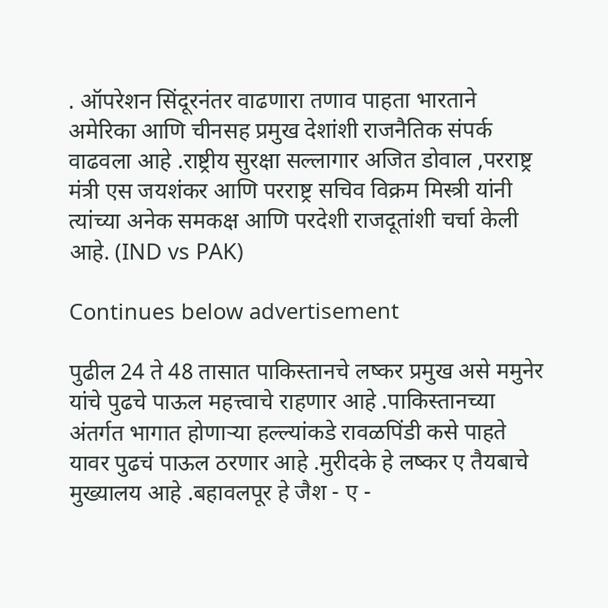. ऑपरेशन सिंदूरनंतर वाढणारा तणाव पाहता भारताने अमेरिका आणि चीनसह प्रमुख देशांशी राजनैतिक संपर्क वाढवला आहे .राष्ट्रीय सुरक्षा सल्लागार अजित डोवाल ,परराष्ट्र मंत्री एस जयशंकर आणि परराष्ट्र सचिव विक्रम मिस्त्री यांनी त्यांच्या अनेक समकक्ष आणि परदेशी राजदूतांशी चर्चा केली आहे. (IND vs PAK)

Continues below advertisement

पुढील 24 ते 48 तासात पाकिस्तानचे लष्कर प्रमुख असे ममुनेर यांचे पुढचे पाऊल महत्त्वाचे राहणार आहे .पाकिस्तानच्या अंतर्गत भागात होणाऱ्या हल्ल्यांकडे रावळपिंडी कसे पाहते यावर पुढचं पाऊल ठरणार आहे .मुरीदके हे लष्कर ए तैयबाचे मुख्यालय आहे .बहावलपूर हे जैश - ए -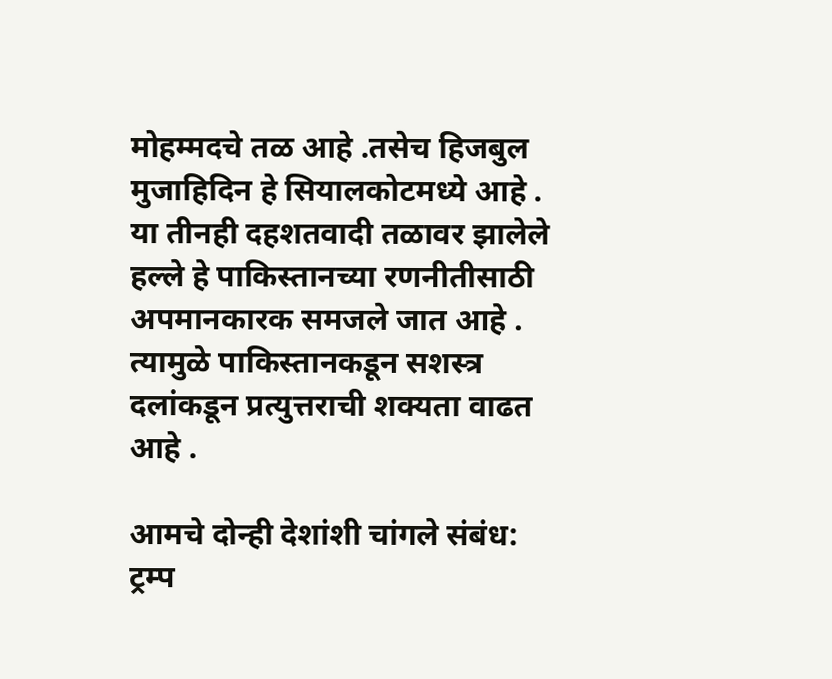मोहम्मदचे तळ आहे .तसेच हिजबुल मुजाहिदिन हे सियालकोटमध्ये आहे . या तीनही दहशतवादी तळावर झालेले हल्ले हे पाकिस्तानच्या रणनीतीसाठी अपमानकारक समजले जात आहे . त्यामुळे पाकिस्तानकडून सशस्त्र दलांकडून प्रत्युत्तराची शक्यता वाढत आहे .

आमचे दोन्ही देशांशी चांगले संबंध: ट्रम्प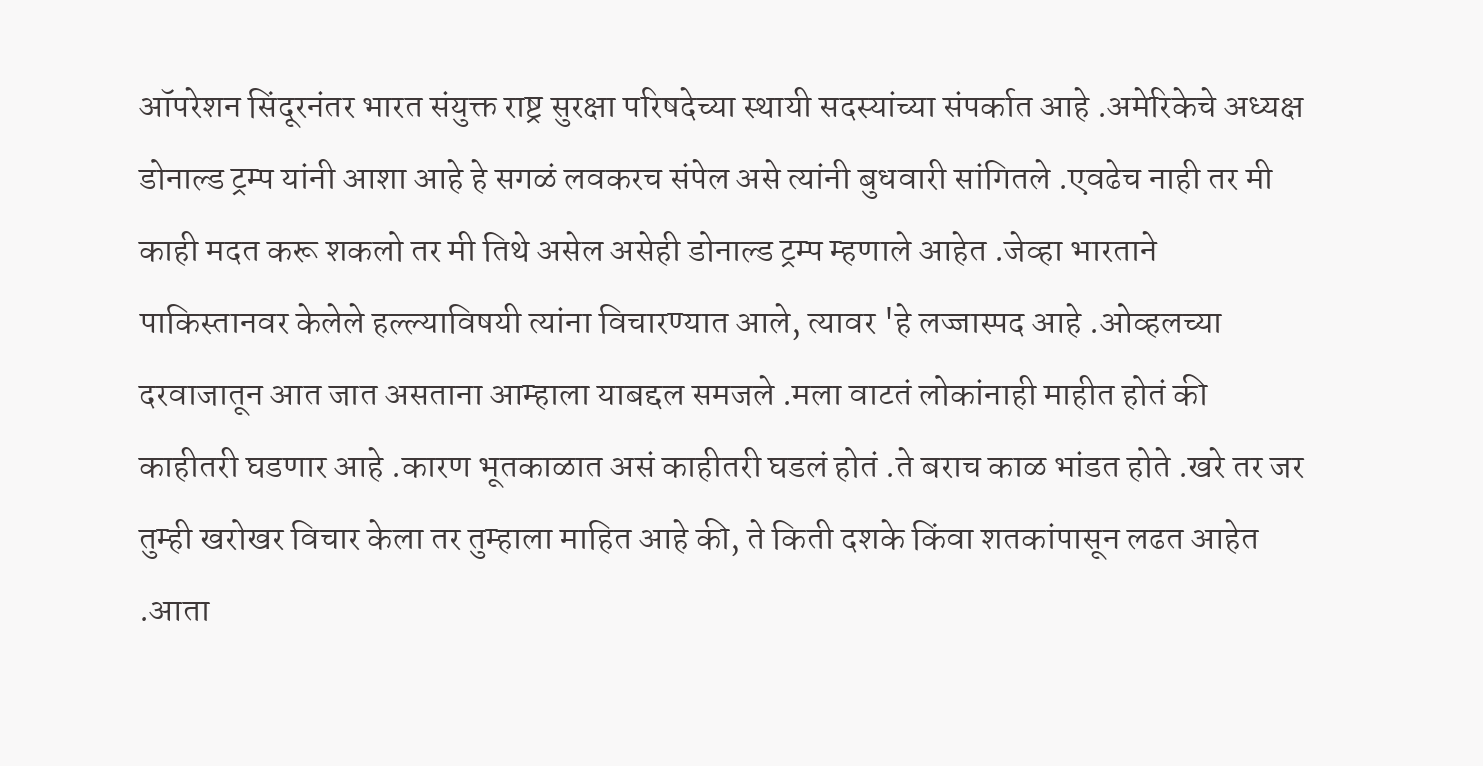ऑपरेशन सिंदूरनंतर भारत संयुक्त राष्ट्र सुरक्षा परिषदेच्या स्थायी सदस्यांच्या संपर्कात आहे .अमेरिकेचे अध्यक्ष डोनाल्ड ट्रम्प यांनी आशा आहे हे सगळं लवकरच संपेल असे त्यांनी बुधवारी सांगितले .एवढेच नाही तर मी काही मदत करू शकलो तर मी तिथे असेल असेही डोनाल्ड ट्रम्प म्हणाले आहेत .जेव्हा भारताने पाकिस्तानवर केलेले हल्ल्याविषयी त्यांना विचारण्यात आले, त्यावर 'हे लज्जास्पद आहे .ओव्हलच्या दरवाजातून आत जात असताना आम्हाला याबद्दल समजले .मला वाटतं लोकांनाही माहीत होतं की काहीतरी घडणार आहे .कारण भूतकाळात असं काहीतरी घडलं होतं .ते बराच काळ भांडत होते .खरे तर जर तुम्ही खरोखर विचार केला तर तुम्हाला माहित आहे की, ते किती दशके किंवा शतकांपासून लढत आहेत .आता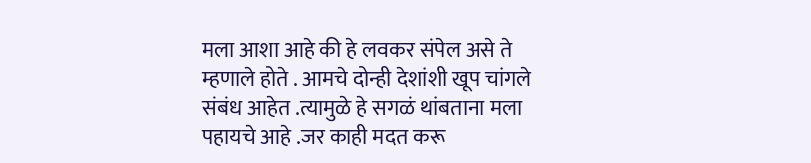मला आशा आहे की हे लवकर संपेल असे ते म्हणाले होते . आमचे दोन्ही देशांशी खूप चांगले संबंध आहेत .त्यामुळे हे सगळं थांबताना मला पहायचे आहे .जर काही मदत करू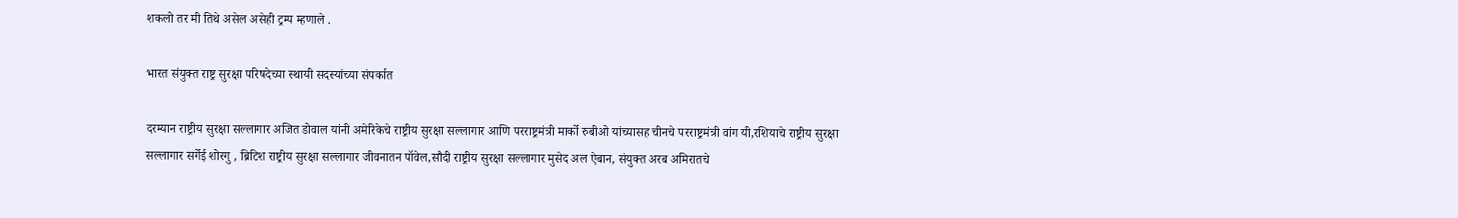शकलो तर मी तिथे असेल असेही ट्रम्प म्हणाले .

भारत संयुक्त राष्ट्र सुरक्षा परिषदेच्या स्थायी सदस्यांच्या संपर्कात

दरम्यान राष्ट्रीय सुरक्षा सल्लागार अजित डोवाल यांनी अमेरिकेचे राष्ट्रीय सुरक्षा सल्लागार आणि परराष्ट्रमंत्री मार्को रुबीओ यांच्यासह चीनचे परराष्ट्रमंत्री वांग यी,रशियाचे राष्ट्रीय सुरक्षा सल्लागार सर्गेई शोरगु , ब्रिटिश राष्ट्रीय सुरक्षा सल्लागार जीवनातन पॉवेल,सौदी राष्ट्रीय सुरक्षा सल्लागार मुसेद अल ऐबान, संयुक्त अरब अमिरातचे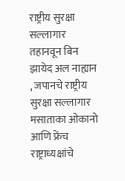राष्ट्रीय सुरक्षा सल्लागार तहानवून बिन झायेद अल नाह्यान , जपानचे राष्ट्रीय सुरक्षा सल्लागार मसाताका ओकानो आणि फ्रेंच राष्ट्राध्यक्षांचे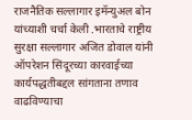राजनैतिक सल्लागार इमॅन्युअल बोन यांच्याशी चर्चा केली .भारताचे राष्ट्रीय सुरक्षा सल्लागार अजित डोवाल यांनी ऑपरेशन सिंदूरच्या कारवाईच्या कार्यपद्धतीबद्दल सांगताना तणाव वाढविण्याचा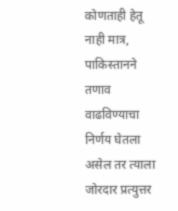कोणताही हेतू नाही मात्र, पाकिस्तानने तणाव वाढविण्याचा निर्णय घेतला असेल तर त्याला जोरदार प्रत्युत्तर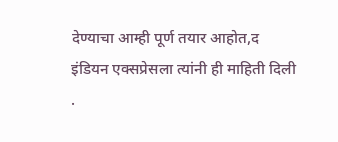देण्याचा आम्ही पूर्ण तयार आहोत,द इंडियन एक्सप्रेसला त्यांनी ही माहिती दिली .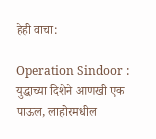हेही वाचा:

Operation Sindoor : युद्धाच्या दिशेने आणखी एक पाऊल, लाहोरमधील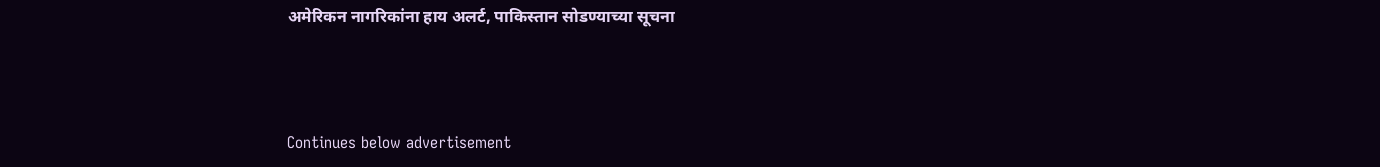अमेरिकन नागरिकांना हाय अलर्ट, पाकिस्तान सोडण्याच्या सूचना



Continues below advertisement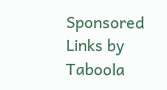Sponsored Links by Taboola